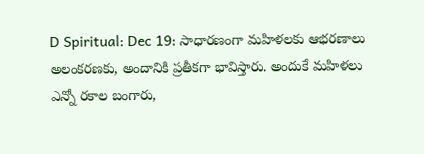D Spiritual: Dec 19: సాధారణంగా మహిళలకు ఆభరణాలు అలంకరణకు, అందానికి ప్రతీకగా భావిస్తారు. అందుకే మహిళలు ఎన్నో రకాల బంగారు,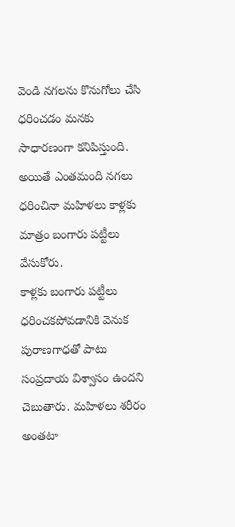వెండి నగలను కొనుగోలు చేసి ధరించడం మనకు సాధారణంగా కనిపిస్తుంది. అయితే ఎంతమంది నగలు ధరించినా మహిళలు కాళ్లకు మాత్రం బంగారు పట్టీలు వేసుకోరు.
కాళ్లకు బంగారు పట్టీలు ధరించకపోవడానికి వెనుక పురాణగాధతో పాటు సంప్రదాయ విశ్వాసం ఉందని చెబుతారు. మహిళలు శరీరం అంతటా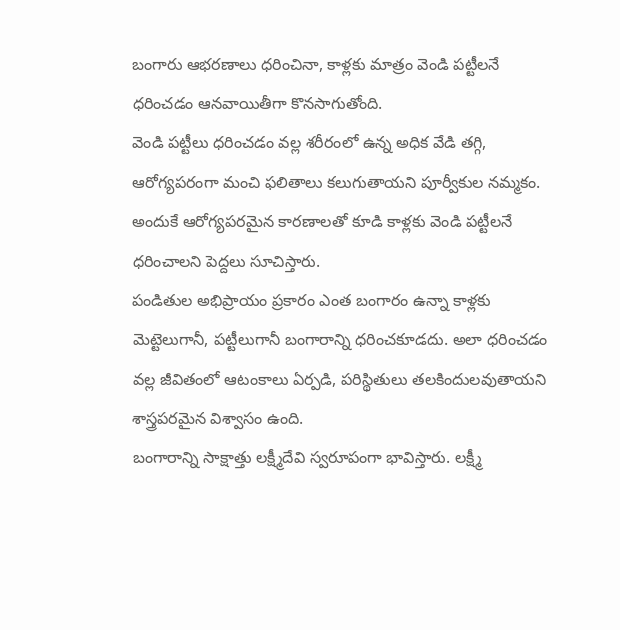బంగారు ఆభరణాలు ధరించినా, కాళ్లకు మాత్రం వెండి పట్టీలనే ధరించడం ఆనవాయితీగా కొనసాగుతోంది.
వెండి పట్టీలు ధరించడం వల్ల శరీరంలో ఉన్న అధిక వేడి తగ్గి, ఆరోగ్యపరంగా మంచి ఫలితాలు కలుగుతాయని పూర్వీకుల నమ్మకం. అందుకే ఆరోగ్యపరమైన కారణాలతో కూడి కాళ్లకు వెండి పట్టీలనే ధరించాలని పెద్దలు సూచిస్తారు.
పండితుల అభిప్రాయం ప్రకారం ఎంత బంగారం ఉన్నా కాళ్లకు మెట్టెలుగానీ, పట్టీలుగానీ బంగారాన్ని ధరించకూడదు. అలా ధరించడం వల్ల జీవితంలో ఆటంకాలు ఏర్పడి, పరిస్థితులు తలకిందులవుతాయని శాస్త్రపరమైన విశ్వాసం ఉంది.
బంగారాన్ని సాక్షాత్తు లక్ష్మీదేవి స్వరూపంగా భావిస్తారు. లక్ష్మీ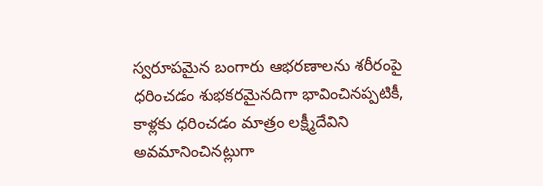స్వరూపమైన బంగారు ఆభరణాలను శరీరంపై ధరించడం శుభకరమైనదిగా భావించినప్పటికీ, కాళ్లకు ధరించడం మాత్రం లక్ష్మీదేవిని అవమానించినట్లుగా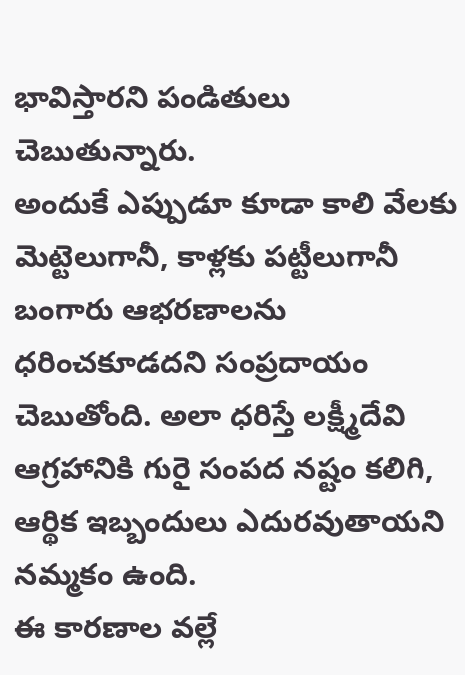భావిస్తారని పండితులు చెబుతున్నారు.
అందుకే ఎప్పుడూ కూడా కాలి వేలకు మెట్టెలుగానీ, కాళ్లకు పట్టీలుగానీ బంగారు ఆభరణాలను ధరించకూడదని సంప్రదాయం చెబుతోంది. అలా ధరిస్తే లక్ష్మీదేవి ఆగ్రహానికి గురై సంపద నష్టం కలిగి, ఆర్థిక ఇబ్బందులు ఎదురవుతాయని నమ్మకం ఉంది.
ఈ కారణాల వల్లే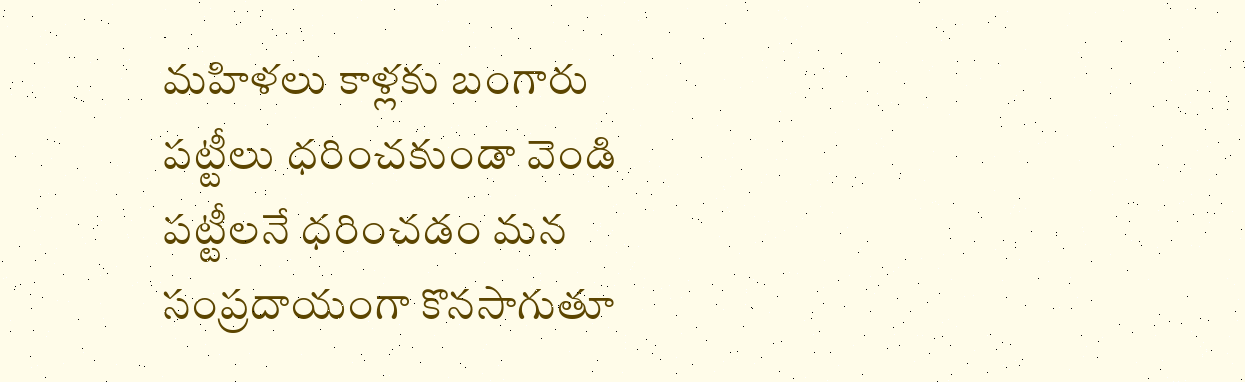మహిళలు కాళ్లకు బంగారు పట్టీలు ధరించకుండా వెండి పట్టీలనే ధరించడం మన సంప్రదాయంగా కొనసాగుతూ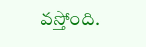వస్తోంది.